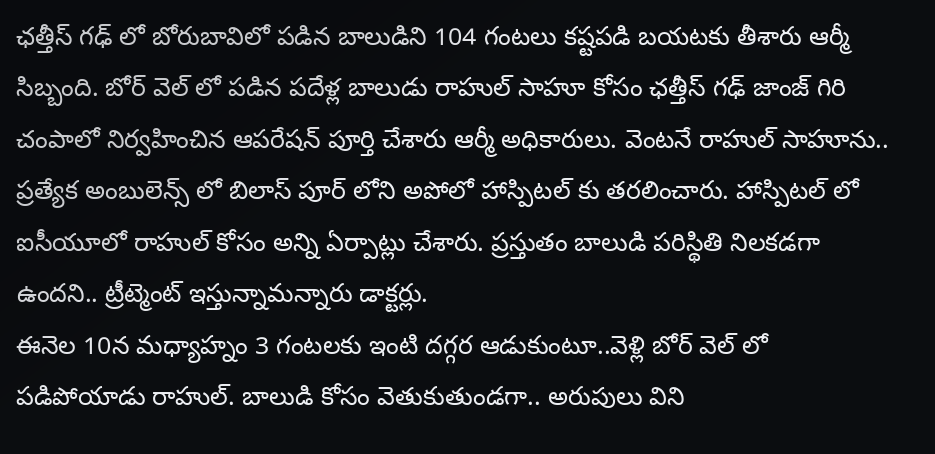ఛత్తీస్ గఢ్ లో బోరుబావిలో పడిన బాలుడిని 104 గంటలు కష్టపడి బయటకు తీశారు ఆర్మీ సిబ్బంది. బోర్ వెల్ లో పడిన పదేళ్ల బాలుడు రాహుల్ సాహూ కోసం ఛత్తీస్ గఢ్ జాంజ్ గిరి చంపాలో నిర్వహించిన ఆపరేషన్ పూర్తి చేశారు ఆర్మీ అధికారులు. వెంటనే రాహుల్ సాహూను.. ప్రత్యేక అంబులెన్స్ లో బిలాస్ పూర్ లోని అపోలో హాస్పిటల్ కు తరలించారు. హాస్పిటల్ లో ఐసీయూలో రాహుల్ కోసం అన్ని ఏర్పాట్లు చేశారు. ప్రస్తుతం బాలుడి పరిస్థితి నిలకడగా ఉందని.. ట్రీట్మెంట్ ఇస్తున్నామన్నారు డాక్టర్లు.
ఈనెల 10న మధ్యాహ్నం 3 గంటలకు ఇంటి దగ్గర ఆడుకుంటూ..వెళ్లి బోర్ వెల్ లో పడిపోయాడు రాహుల్. బాలుడి కోసం వెతుకుతుండగా.. అరుపులు విని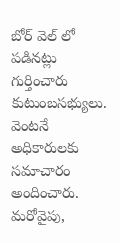బోర్ వెల్ లో పడినట్లు గుర్తించారు కుటుంబసభ్యులు. వెంటనే అధికారులకు సమాచారం అందించారు. మరోవైపు,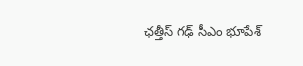ఛత్తీస్ గఢ్ సీఎం భూపేశ్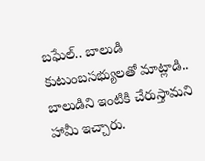బఘేల్.. బాలుడి కుటుంబసభ్యులతో మాట్లాడి.. బాలుడిని ఇంటికి చేరుస్తామని హామీ ఇచ్చారు.